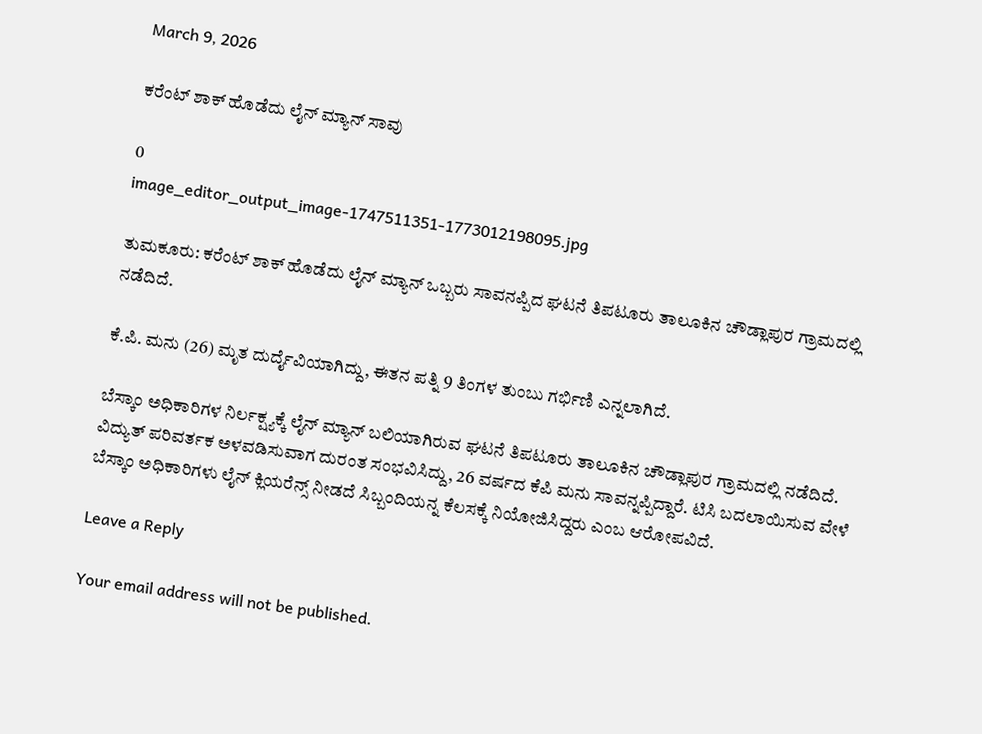March 9, 2026

ಕರೆಂಟ್ ಶಾಕ್ ಹೊಡೆದು ಲೈನ್ ಮ್ಯಾನ್ ಸಾವು

0
image_editor_output_image-1747511351-1773012198095.jpg

ತುಮಕೂರು: ಕರೆಂಟ್ ಶಾಕ್ ಹೊಡೆದು ಲೈನ್ ಮ್ಯಾನ್ ಒಬ್ಬರು ಸಾವನಪ್ಪಿದ ಘಟನೆ ತಿಪಟೂರು ತಾಲೂಕಿನ ಚೌಡ್ಲಾಪುರ ಗ್ರಾಮದಲ್ಲಿ ನಡೆದಿದೆ.

ಕೆ.ಪಿ. ಮನು (26) ಮೃತ ದುರ್ದೈವಿಯಾಗಿದ್ದು, ಈತನ ಪತ್ನಿ 9 ತಿಂಗಳ ತುಂಬು ಗರ್ಭಿಣಿ ಎನ್ನಲಾಗಿದೆ.

ಬೆಸ್ಕಾಂ ಅಧಿಕಾರಿಗಳ ನಿರ್ಲಕ್ಷ್ಯಕ್ಕೆ ಲೈನ್ ಮ್ಯಾನ್ ಬಲಿಯಾಗಿರುವ ಘಟನೆ ತಿಪಟೂರು ತಾಲೂಕಿನ ಚೌಡ್ಲಾಪುರ ಗ್ರಾಮದಲ್ಲಿ ನಡೆದಿದೆ. ವಿದ್ಯುತ್ ಪರಿವರ್ತಕ ಅಳವಡಿಸುವಾಗ ದುರಂತ ಸಂಭವಿಸಿದ್ದು, 26 ವರ್ಷದ ಕೆಪಿ ಮನು ಸಾವನ್ನಪ್ಪಿದ್ದಾರೆ. ಟಿಸಿ ಬದಲಾಯಿಸುವ ವೇಳೆ ಬೆಸ್ಕಾಂ ಅಧಿಕಾರಿಗಳು ಲೈನ್ ಕ್ಲಿಯರೆನ್ಸ್ ನೀಡದೆ ಸಿಬ್ಬಂದಿಯನ್ನ ಕೆಲಸಕ್ಕೆ ನಿಯೋಜಿಸಿದ್ದರು ಎಂಬ ಆರೋಪವಿದೆ.

Leave a Reply

Your email address will not be published.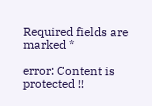Required fields are marked *

error: Content is protected !!